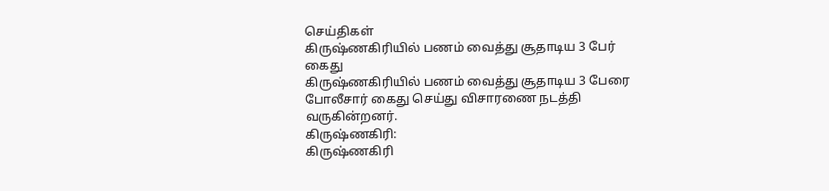செய்திகள்
கிருஷ்ணகிரியில் பணம் வைத்து சூதாடிய 3 பேர் கைது
கிருஷ்ணகிரியில் பணம் வைத்து சூதாடிய 3 பேரை போலீசார் கைது செய்து விசாரணை நடத்தி வருகின்றனர்.
கிருஷ்ணகிரி:
கிருஷ்ணகிரி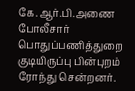கே.ஆர்.பி.அணை போலீசார் பொதுப்பணித்துறை குடியிருப்பு பின்புறம் ரோந்து சென்றனர்.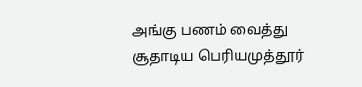அங்கு பணம் வைத்து சூதாடிய பெரியமுத்தூர்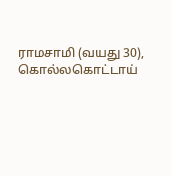ராமசாமி (வயது 30), கொல்லகொட்டாய்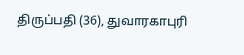திருப்பதி (36), துவாரகாபுரி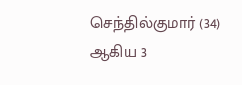செந்தில்குமார் (34) ஆகிய 3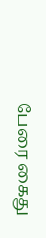பேரை கைது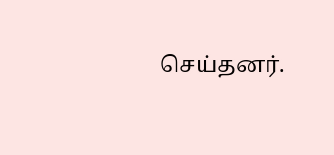செய்தனர்.